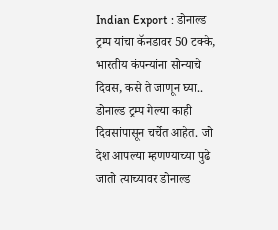Indian Export : डोनाल्ड ट्रम्प यांचा कॅनडावर 50 टक्के, भारतीय कंपन्यांना सोन्याचे दिवस, कसे ते जाणून घ्या..
डोनाल्ड ट्रम्प गेल्या काही दिवसांपासून चर्चेत आहेत. जो देश आपल्या म्हणण्याच्या पुढे जातो त्याच्यावर डोनाल्ड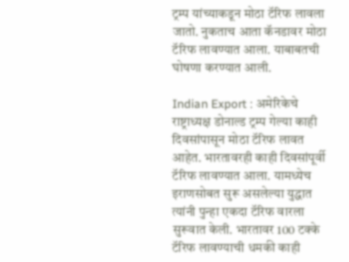ट्रम्प यांच्याकडून मोठा टॅरिफ लावला जातो. नुकताच आता कॅनडावर मोठा टॅरिफ लावण्यात आला. याबाबतची घोषणा करण्यात आली.

Indian Export : अमेरिकेचे राष्ट्राध्यक्ष डोनाल्ड ट्रम्प गेल्या काही दिवसांपासून मोठा टॅरिफ लावत आहेत. भारतावरही काही दिवसांपूर्वी टॅरिफ लावण्यात आला. यामध्येच इराणसोबत सुरू असलेल्या युद्धात त्यांनी पुन्हा एकदा टॅरिफ वारला सुरूवात केली. भारतावर 100 टक्के टॅरिफ लावण्याची धमकी काही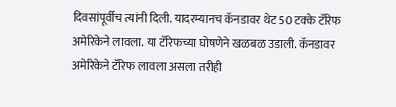दिवसांपूर्वीच त्यांनी दिली. यादरम्यानच कॅनडावर थेट 50 टक्के टॅरिफ अमेरिकेने लावला. या टॅरिफच्या घोषणेने खळबळ उडाली. कॅनडावर अमेरिकेने टॅरिफ लावला असला तरीही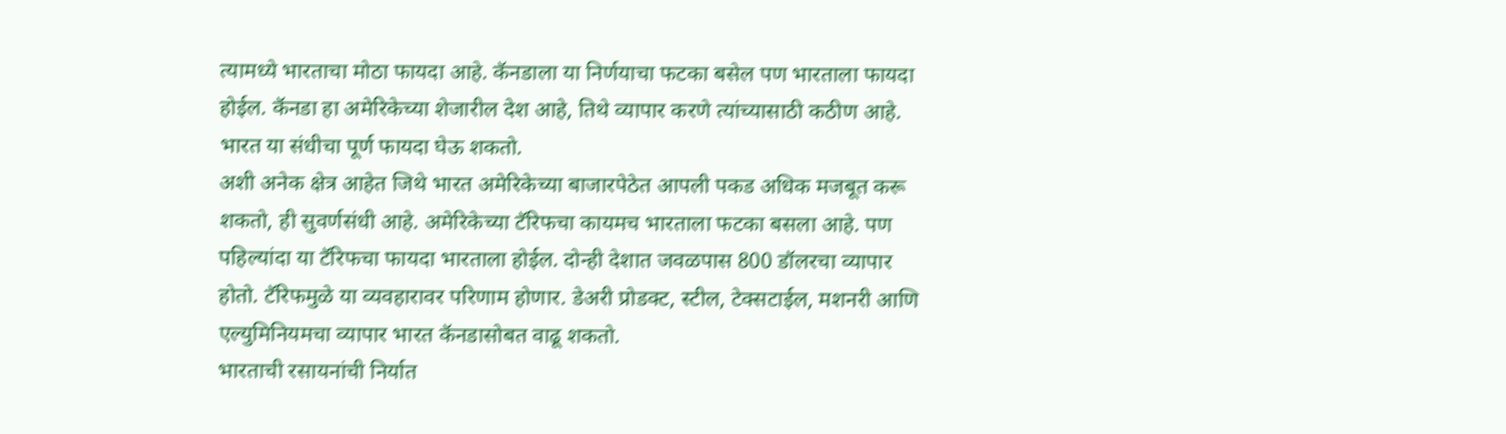त्यामध्ये भारताचा मोठा फायदा आहे. कॅनडाला या निर्णयाचा फटका बसेल पण भारताला फायदा होईल. कॅनडा हा अमेरिकेच्या शेजारील देश आहे, तिथे व्यापार करणे त्यांच्यासाठी कठीण आहे. भारत या संधीचा पूर्ण फायदा घेऊ शकतो.
अशी अनेक क्षेत्र आहेत जिथे भारत अमेरिकेच्या बाजारपेठेत आपली पकड अधिक मजबूत करू शकतो, ही सुवर्णसंधी आहे. अमेरिकेच्या टॅरिफचा कायमच भारताला फटका बसला आहे. पण पहिल्यांदा या टॅरिफचा फायदा भारताला होईल. दोन्ही देशात जवळपास 800 डॉलरचा व्यापार होतो. टॅरिफमुळे या व्यवहारावर परिणाम होणार. डेअरी प्रोडक्ट, स्टील, टेक्सटाईल, मशनरी आणि एल्युमिनियमचा व्यापार भारत कॅनडासोबत वाढू शकतो.
भारताची रसायनांची निर्यात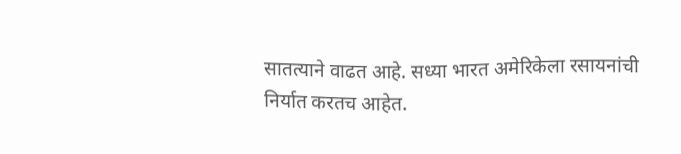सातत्याने वाढत आहे. सध्या भारत अमेरिकेला रसायनांची निर्यात करतच आहेत.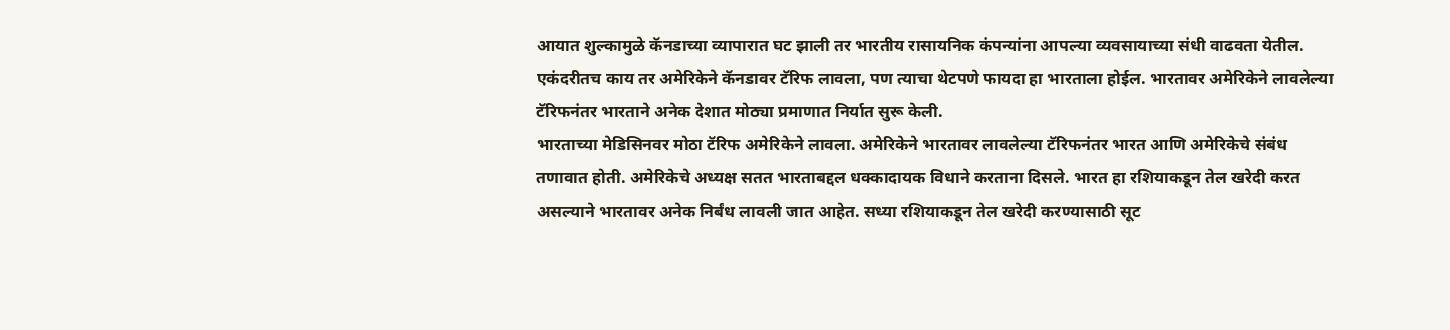आयात शुल्कामुळे कॅनडाच्या व्यापारात घट झाली तर भारतीय रासायनिक कंपन्यांना आपल्या व्यवसायाच्या संधी वाढवता येतील. एकंदरीतच काय तर अमेरिकेने कॅनडावर टॅरिफ लावला, पण त्याचा थेटपणे फायदा हा भारताला होईल. भारतावर अमेरिकेने लावलेल्या टॅरिफनंतर भारताने अनेक देशात मोठ्या प्रमाणात निर्यात सुरू केली.
भारताच्या मेडिसिनवर मोठा टॅरिफ अमेरिकेने लावला. अमेरिकेने भारतावर लावलेल्या टॅरिफनंतर भारत आणि अमेरिकेचे संबंध तणावात होती. अमेरिकेचे अध्यक्ष सतत भारताबद्दल धक्कादायक विधाने करताना दिसले. भारत हा रशियाकडून तेल खरेदी करत असल्याने भारतावर अनेक निर्बंध लावली जात आहेत. सध्या रशियाकडून तेल खरेदी करण्यासाठी सूट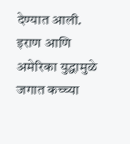देण्यात आली. इराण आणि अमेरिका युद्धामुळे जगात कच्च्या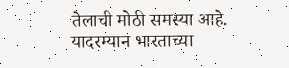तेलाची मोठी समस्या आहे. यादरम्यान भारताच्या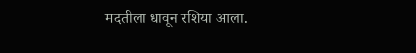मदतीला धावून रशिया आला.